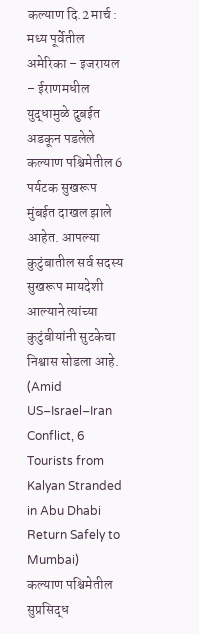कल्याण दि.2 मार्च :
मध्य पूर्वेतील अमेरिका – इजरायल – ईराणमधील युद्धामुळे दुबईत अडकून पडलेले कल्याण पश्चिमेतील 6 पर्यटक सुखरूप मुंबईत दाखल झाले आहेत. आपल्या कुटुंबातील सर्व सदस्य सुखरूप मायदेशी आल्याने त्यांच्या कुटुंबीयांनी सुटकेचा निश्वास सोडला आहे. (Amid US–Israel–Iran Conflict, 6 Tourists from Kalyan Stranded in Abu Dhabi Return Safely to Mumbai)
कल्याण पश्चिमेतील सुप्रसिद्ध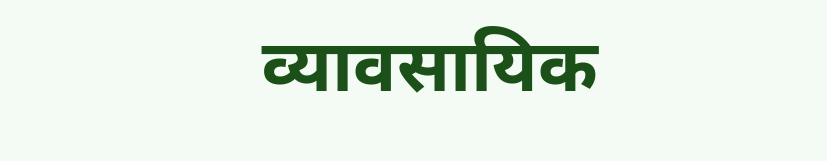व्यावसायिक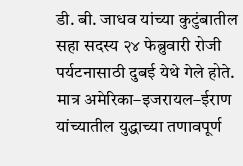डी. बी. जाधव यांच्या कुटुंबातील सहा सदस्य २४ फेब्रुवारी रोजी पर्यटनासाठी दुबई येथे गेले होते. मात्र अमेरिका–इजरायल–ईराण यांच्यातील युद्धाच्या तणावपूर्ण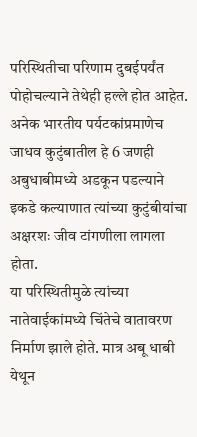परिस्थितीचा परिणाम दुबईपर्यंत पोहोचल्याने तेथेही हल्ले होत आहेत. अनेक भारतीय पर्यटकांप्रमाणेच जाधव कुटुंबातील हे 6 जणही अबुधाबीमध्ये अडकून पडल्याने इकडे कल्याणात त्यांच्या कुटुंबीयांचा अक्षरशः जीव टांगणीला लागला होता.
या परिस्थितीमुळे त्यांच्या नातेवाईकांमध्ये चिंतेचे वातावरण निर्माण झाले होते. मात्र अबू धाबी येथून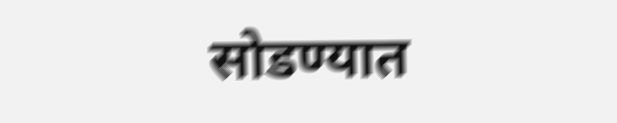सोडण्यात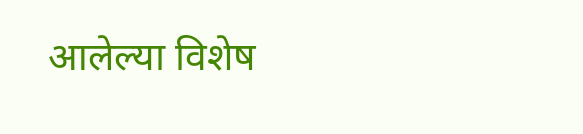आलेल्या विशेष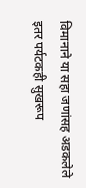विमानाने या सहा जणांसह अडकलेले इतर पर्यटकही सुखरूप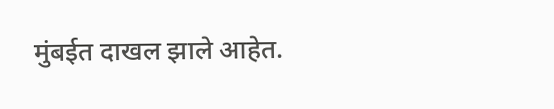मुंबईत दाखल झाले आहेत.